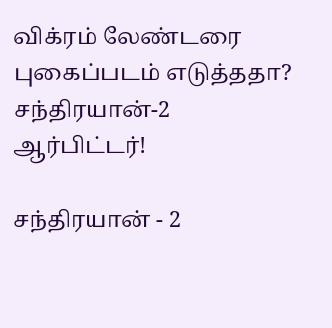விக்ரம் லேண்டரை புகைப்படம் எடுத்ததா? சந்திரயான்-2 ஆர்பிட்டர்!

சந்திரயான் - 2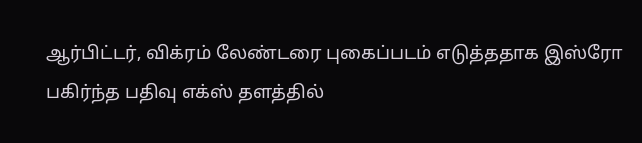ஆர்பிட்டர், விக்ரம் லேண்டரை புகைப்படம் எடுத்ததாக இஸ்ரோ பகிர்ந்த பதிவு எக்ஸ் தளத்தில்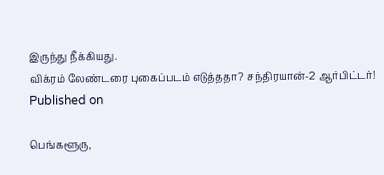இருந்து நீக்கியது.
விக்ரம் லேண்டரை புகைப்படம் எடுத்ததா? சந்திரயான்-2 ஆர்பிட்டர்!
Published on

பெங்களூரு,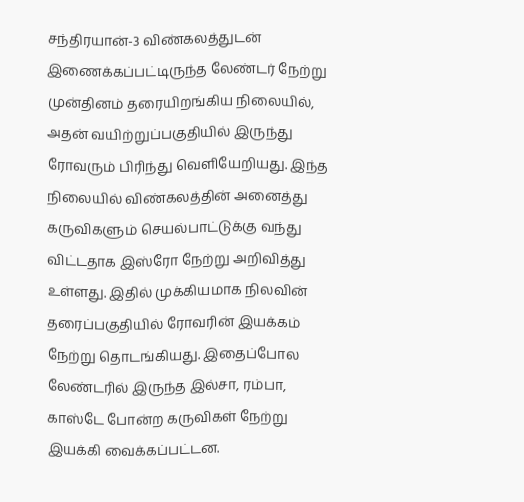சந்திரயான்-3 விண்கலத்துடன் இணைக்கப்பட்டிருந்த லேண்டர் நேற்று முன்தினம் தரையிறங்கிய நிலையில், அதன் வயிற்றுப்பகுதியில் இருந்து ரோவரும் பிரிந்து வெளியேறியது. இந்த நிலையில் விண்கலத்தின் அனைத்து கருவிகளும் செயல்பாட்டுக்கு வந்து விட்டதாக இஸ்ரோ நேற்று அறிவித்து உள்ளது. இதில் முக்கியமாக நிலவின் தரைப்பகுதியில் ரோவரின் இயக்கம் நேற்று தொடங்கியது. இதைப்போல லேண்டரில் இருந்த இல்சா, ரம்பா, காஸ்டே போன்ற கருவிகள் நேற்று இயக்கி வைக்கப்பட்டன.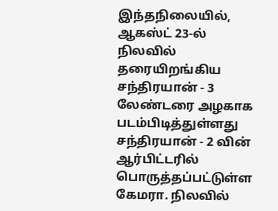இந்தநிலையில், ஆகஸ்ட் 23-ல் நிலவில் தரையிறங்கிய சந்திரயான் - 3 லேண்டரை அழகாக படம்பிடித்துள்ளது சந்திரயான் - 2 வின் ஆர்பிட்டரில் பொருத்தப்பட்டுள்ள கேமரா. நிலவில்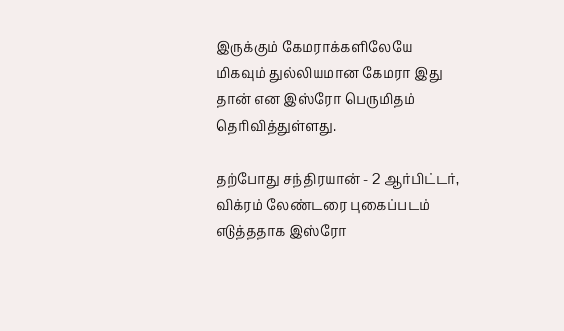இருக்கும் கேமராக்களிலேயே மிகவும் துல்லியமான கேமரா இது தான் என இஸ்ரோ பெருமிதம் தெரிவித்துள்ளது.

தற்போது சந்திரயான் - 2 ஆர்பிட்டர், விக்ரம் லேண்டரை புகைப்படம் எடுத்ததாக இஸ்ரோ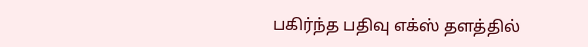பகிர்ந்த பதிவு எக்ஸ் தளத்தில்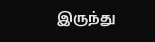இருந்து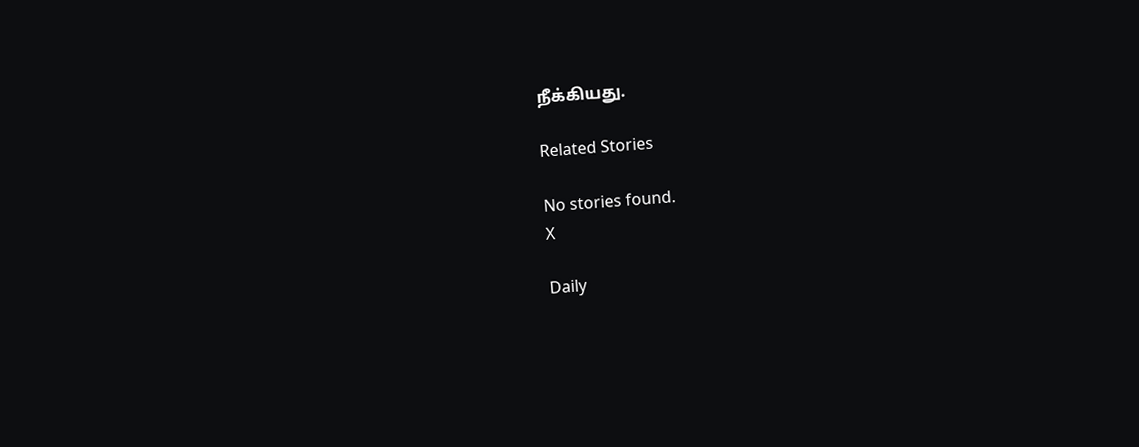நீக்கியது.

Related Stories

No stories found.
X

Daily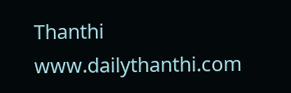Thanthi
www.dailythanthi.com